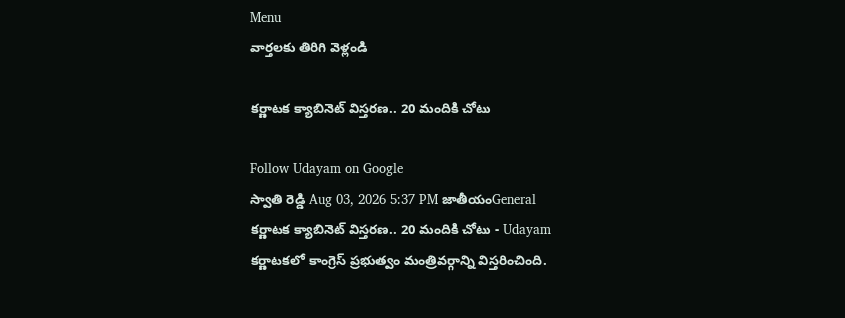Menu
వార్తలకు తిరిగి వెళ్లండి

కర్ణాటక క్యాబినెట్ విస్తరణ.. 20 మందికి చోటు

Follow Udayam on Google
స్వాతి రెడ్డి Aug 03, 2026 5:37 PM జాతీయంGeneral
కర్ణాటక క్యాబినెట్ విస్తరణ.. 20 మందికి చోటు - Udayam
కర్ణాటకలో కాంగ్రెస్ ప్రభుత్వం మంత్రివర్గాన్ని విస్తరించింది.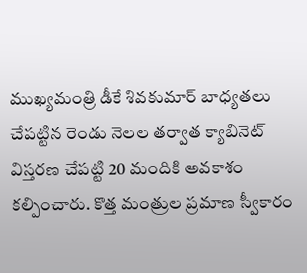ముఖ్యమంత్రి డీకే శివకుమార్ బాధ్యతలు చేపట్టిన రెండు నెలల తర్వాత క్యాబినెట్ విస్తరణ చేపట్టి 20 మందికి అవకాశం కల్పించారు. కొత్త మంత్రుల ప్రమాణ స్వీకారం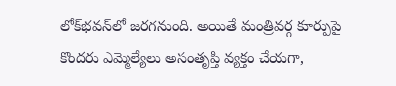లోక్‌భవన్‌లో జరగనుంది. అయితే మంత్రివర్గ కూర్పుపై కొందరు ఎమ్మెల్యేలు అసంతృప్తి వ్యక్తం చేయగా,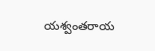యశ్వంతరాయ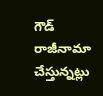గౌడ్ రాజీనామా చేస్తున్నట్లు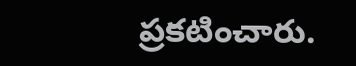ప్రకటించారు.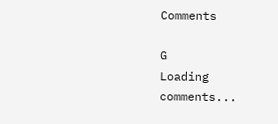Comments

G
Loading comments...